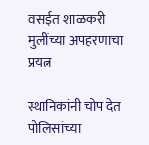वसईत शाळकरी मुलींच्या अपहरणाचा प्रयत्न

स्थानिकांनी चोप देत पोलिसांच्या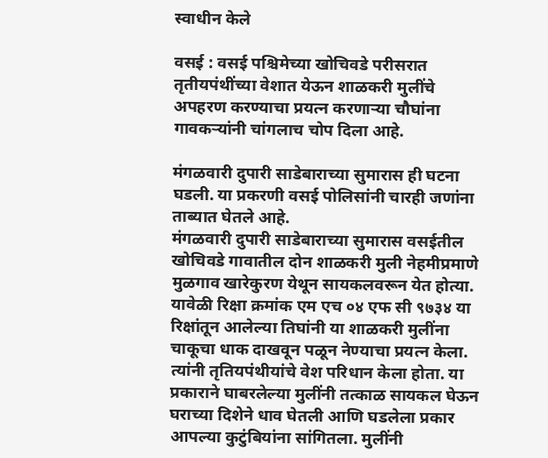स्वाधीन केले

वसई : वसई पश्चिमेच्या खोचिवडे परीसरात तृतीयपंथींच्या वेशात येऊन शाळकरी मुलींचे अपहरण करण्याचा प्रयत्न करणाऱ्या चौघांना गावकऱ्यांनी चांगलाच चोप दिला आहे.

मंगळवारी दुपारी साडेबाराच्या सुमारास ही घटना घडली. या प्रकरणी वसई पोलिसांनी चारही जणांना ताब्यात घेतले आहे.
मंगळवारी दुपारी साडेबाराच्या सुमारास वसईतील खोचिवडे गावातील दोन शाळकरी मुली नेहमीप्रमाणे मुळगाव खारेकुरण येथून सायकलवरून येत होत्या. यावेळी रिक्षा क्रमांक एम एच ०४ एफ सी ९७३४ या रिक्षांतून आलेल्या तिघांनी या शाळकरी मुलींना चाकूचा धाक दाखवून पळून नेण्याचा प्रयत्न केला. त्यांनी तृतियपंथीयांचे वेश परिधान केला होता. या प्रकाराने घाबरलेल्या मुलींनी तत्काळ सायकल घेऊन घराच्या दिशेने धाव घेतली आणि घडलेला प्रकार आपल्या कुटुंबियांना सांगितला. मुलींनी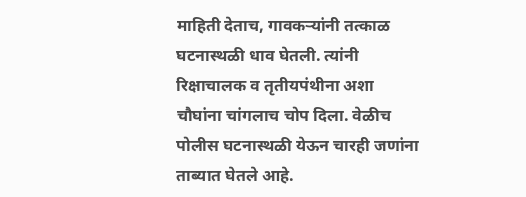माहिती देताच, गावकऱ्यांनी तत्काळ घटनास्थळी धाव घेतली. त्यांनी रिक्षाचालक व तृतीयपंथीना अशा चौघांना चांगलाच चोप दिला. वेळीच पोलीस घटनास्थळी येऊन चारही जणांना ताब्यात घेतले आहे.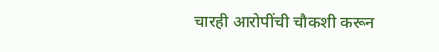चारही आरोपींची चौकशी करून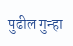पुढील गुन्हा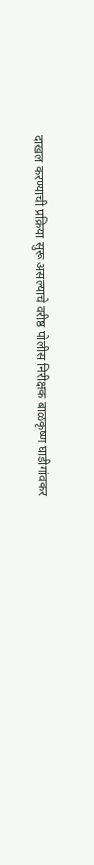दाखल करण्याची प्रक्रिया सुरू असल्याचे वरीष्ठ पोलीस निरीक्षक बाळकृष्ण घाडीगांवकर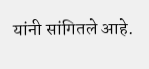यांनी सांगितले आहे.